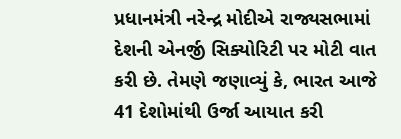પ્રધાનમંત્રી નરેન્દ્ર મોદીએ રાજ્યસભામાં દેશની એનર્જી સિક્યોરિટી પર મોટી વાત કરી છે. તેમણે જણાવ્યું કે, ભારત આજે 41 દેશોમાંથી ઉર્જા આયાત કરી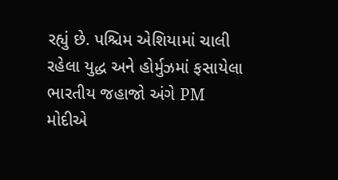રહ્યું છે. પશ્ચિમ એશિયામાં ચાલી રહેલા યુદ્ધ અને હોર્મુઝમાં ફસાયેલા ભારતીય જહાજો અંગે PM મોદીએ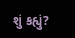શું કહ્યું?